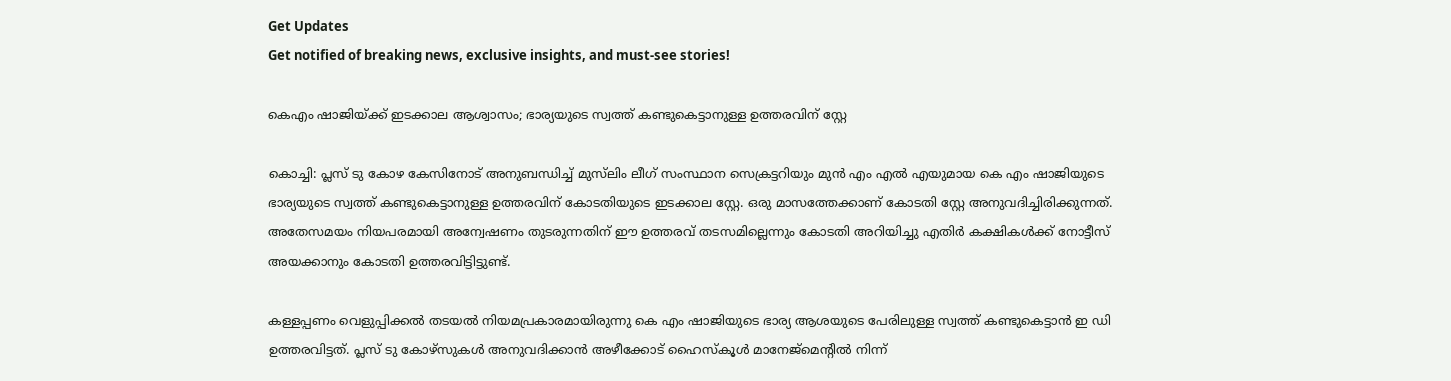Get Updates
Get notified of breaking news, exclusive insights, and must-see stories!

കെഎം ഷാജിയ്ക്ക് ഇടക്കാല ആശ്വാസം; ഭാര്യയുടെ സ്വത്ത് കണ്ടുകെട്ടാനുള്ള ഉത്തരവിന് സ്റ്റേ

കൊച്ചി: പ്ലസ് ടു കോഴ കേസിനോട് അനുബന്ധിച്ച് മുസ്‌ലിം ലീഗ് സംസ്ഥാന സെക്രട്ടറിയും മുന്‍ എം എല്‍ എയുമായ കെ എം ഷാജിയുടെ ഭാര്യയുടെ സ്വത്ത് കണ്ടുകെട്ടാനുള്ള ഉത്തരവിന് കോടതിയുടെ ഇടക്കാല സ്റ്റേ. ഒരു മാസത്തേക്കാണ് കോടതി സ്റ്റേ അനുവദിച്ചിരിക്കുന്നത്. അതേസമയം നിയപരമായി അന്വേഷണം തുടരുന്നതിന് ഈ ഉത്തരവ് തടസമില്ലെന്നും കോടതി അറിയിച്ചു എതിര്‍ കക്ഷികള്‍ക്ക് നോട്ടീസ് അയക്കാനും കോടതി ഉത്തരവിട്ടിട്ടുണ്ട്.

കള്ളപ്പണം വെളുപ്പിക്കല്‍ തടയല്‍ നിയമപ്രകാരമായിരുന്നു കെ എം ഷാജിയുടെ ഭാര്യ ആശയുടെ പേരിലുള്ള സ്വത്ത് കണ്ടുകെട്ടാന്‍ ഇ ഡി ഉത്തരവിട്ടത്. പ്ലസ് ടു കോഴ്‌സുകള്‍ അനുവദിക്കാന്‍ അഴീക്കോട് ഹൈസ്‌കൂള്‍ മാനേജ്‌മെന്റില്‍ നിന്ന്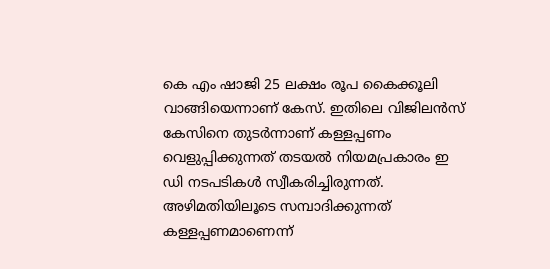കെ എം ഷാജി 25 ലക്ഷം രൂപ കൈക്കൂലി വാങ്ങിയെന്നാണ് കേസ്. ഇതിലെ വിജിലന്‍സ് കേസിനെ തുടര്‍ന്നാണ് കള്ളപ്പണം വെളുപ്പിക്കുന്നത് തടയല്‍ നിയമപ്രകാരം ഇ ഡി നടപടികള്‍ സ്വീകരിച്ചിരുന്നത്. അഴിമതിയിലൂടെ സമ്പാദിക്കുന്നത് കള്ളപ്പണമാണെന്ന്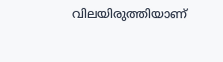വിലയിരുത്തിയാണ്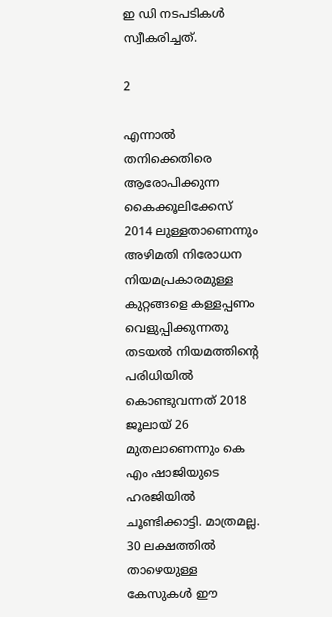ഇ ഡി നടപടികള്‍ സ്വീകരിച്ചത്.

2

എന്നാല്‍ തനിക്കെതിരെ ആരോപിക്കുന്ന കൈക്കൂലിക്കേസ് 2014 ലുള്ളതാണെന്നും അഴിമതി നിരോധന നിയമപ്രകാരമുള്ള കുറ്റങ്ങളെ കള്ളപ്പണം വെളുപ്പിക്കുന്നതു തടയല്‍ നിയമത്തിന്റെ പരിധിയില്‍ കൊണ്ടുവന്നത് 2018 ജൂലായ് 26 മുതലാണെന്നും കെ എം ഷാജിയുടെ ഹരജിയില്‍ ചൂണ്ടിക്കാട്ടി. മാത്രമല്ല. 30 ലക്ഷത്തില്‍ താഴെയുള്ള കേസുകള്‍ ഈ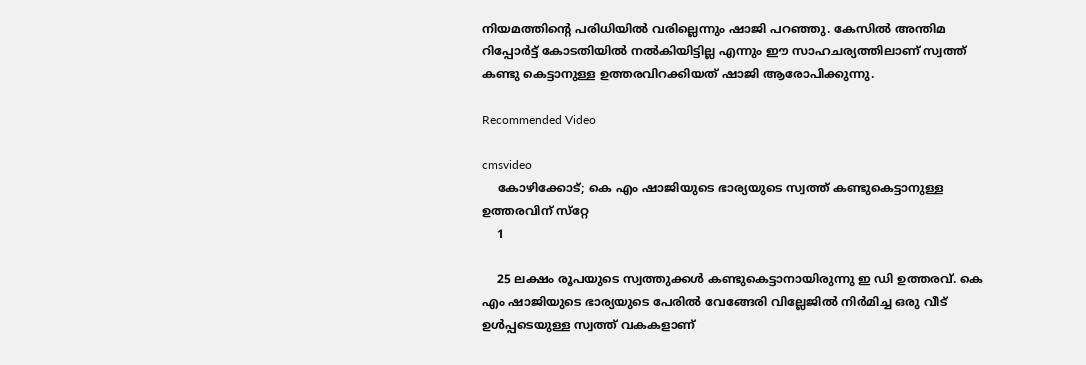നിയമത്തിന്റെ പരിധിയില്‍ വരില്ലെന്നും ഷാജി പറഞ്ഞു. കേസില്‍ അന്തിമ റിപ്പോര്‍ട്ട് കോടതിയില്‍ നല്‍കിയിട്ടില്ല എന്നും ഈ സാഹചര്യത്തിലാണ് സ്വത്ത് കണ്ടു കെട്ടാനുള്ള ഉത്തരവിറക്കിയത് ഷാജി ആരോപിക്കുന്നു.

Recommended Video

cmsvideo
    കോഴിക്കോട്; കെ എം ഷാജിയുടെ ഭാര്യയുടെ സ്വത്ത് കണ്ടുകെട്ടാനുള്ള ഉത്തരവിന് സ്‌റ്റേ
    1

    25 ലക്ഷം രൂപയുടെ സ്വത്തുക്കള്‍ കണ്ടുകെട്ടാനായിരുന്നു ഇ ഡി ഉത്തരവ്. കെ എം ഷാജിയുടെ ഭാര്യയുടെ പേരില്‍ വേങ്ങേരി വില്ലേജില്‍ നിര്‍മിച്ച ഒരു വീട് ഉള്‍പ്പടെയുള്ള സ്വത്ത് വകകളാണ്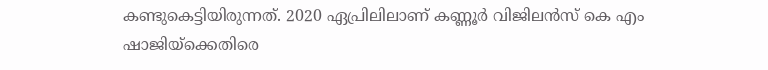കണ്ടുകെട്ടിയിരുന്നത്. 2020 ഏപ്രിലിലാണ് കണ്ണൂര്‍ വിജിലന്‍സ് കെ എം ഷാജിയ്‌ക്കെതിരെ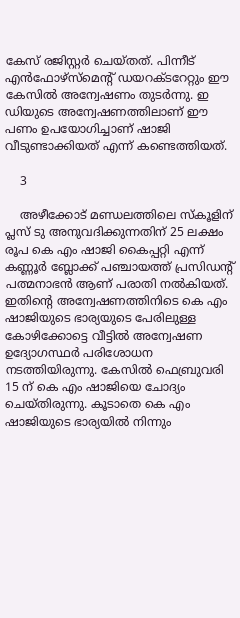കേസ് രജിസ്റ്റര്‍ ചെയ്തത്. പിന്നീട് എന്‍ഫോഴ്സ്മെന്റ് ഡയറക്ടറേറ്റും ഈ കേസില്‍ അന്വേഷണം തുടര്‍ന്നു. ഇ ഡിയുടെ അന്വേഷണത്തിലാണ് ഈ പണം ഉപയോഗിച്ചാണ് ഷാജി വീടുണ്ടാക്കിയത് എന്ന് കണ്ടെത്തിയത്.

    3

    അഴീക്കോട് മണ്ഡലത്തിലെ സ്‌കൂളിന് പ്ലസ് ടു അനുവദിക്കുന്നതിന് 25 ലക്ഷം രൂപ കെ എം ഷാജി കൈപ്പറ്റി എന്ന് കണ്ണൂര്‍ ബ്ലോക്ക് പഞ്ചായത്ത് പ്രസിഡന്റ് പത്മനാഭന്‍ ആണ് പരാതി നല്‍കിയത്. ഇതിന്റെ അന്വേഷണത്തിനിടെ കെ എം ഷാജിയുടെ ഭാര്യയുടെ പേരിലുള്ള കോഴിക്കോട്ടെ വീട്ടില്‍ അന്വേഷണ ഉദ്യോഗസ്ഥര്‍ പരിശോധന നടത്തിയിരുന്നു. കേസില്‍ ഫെബ്രുവരി 15 ന് കെ എം ഷാജിയെ ചോദ്യം ചെയ്തിരുന്നു. കൂടാതെ കെ എം ഷാജിയുടെ ഭാര്യയില്‍ നിന്നും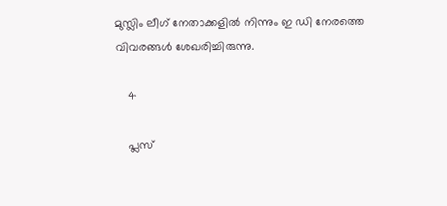മുസ്ലിം ലീഗ് നേതാക്കളില്‍ നിന്നും ഇ ഡി നേരത്തെ വിവരങ്ങള്‍ ശേഖരിച്ചിരുന്നു.

    4

    പ്ലസ്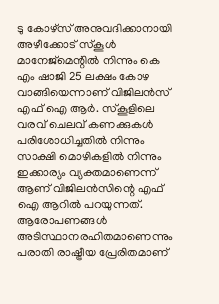ടു കോഴ്സ് അനുവദിക്കാനായി അഴീക്കോട് സ്‌കൂള്‍ മാനേജ്മെന്റില്‍ നിന്നും കെ എം ഷാജി 25 ലക്ഷം കോഴ വാങ്ങിയെന്നാണ് വിജിലന്‍സ് എഫ് ഐ ആര്‍. സ്‌കൂളിലെ വരവ് ചെലവ് കണക്കുകള്‍ പരിശോധിച്ചതില്‍ നിന്നും സാക്ഷി മൊഴികളില്‍ നിന്നും ഇക്കാര്യം വ്യക്തമാണെന്ന് ആണ് വിജിലന്‍സിന്റെ എഫ് ഐ ആറില്‍ പറയുന്നത്. ആരോപണങ്ങള്‍ അടിസ്ഥാനരഹിതമാണെന്നും പരാതി രാഷ്ട്രീയ പ്രേരിതമാണ്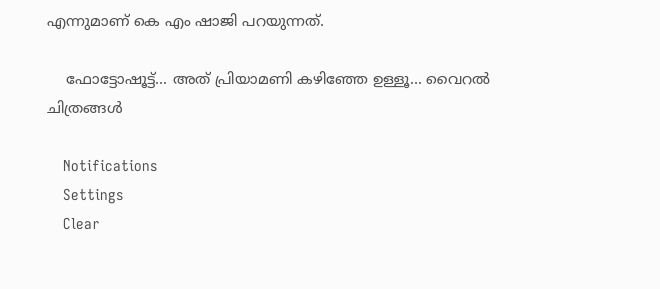എന്നുമാണ് കെ എം ഷാജി പറയുന്നത്.

    ഫോട്ടോഷൂട്ട്... അത് പ്രിയാമണി കഴിഞ്ഞേ ഉള്ളൂ... വൈറല്‍ ചിത്രങ്ങള്‍

    Notifications
    Settings
    Clear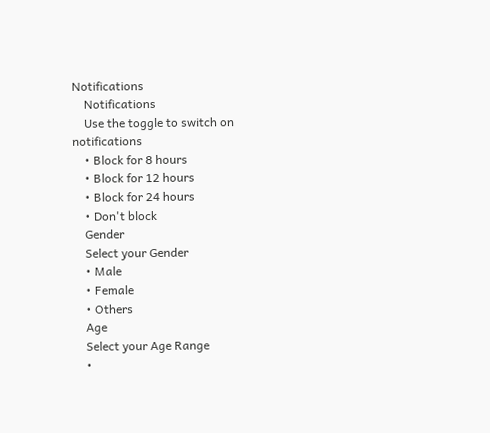Notifications
    Notifications
    Use the toggle to switch on notifications
    • Block for 8 hours
    • Block for 12 hours
    • Block for 24 hours
    • Don't block
    Gender
    Select your Gender
    • Male
    • Female
    • Others
    Age
    Select your Age Range
    •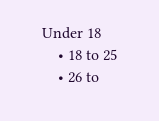Under 18
    • 18 to 25
    • 26 to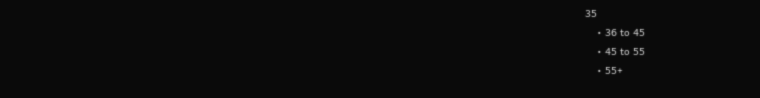35
    • 36 to 45
    • 45 to 55
    • 55+